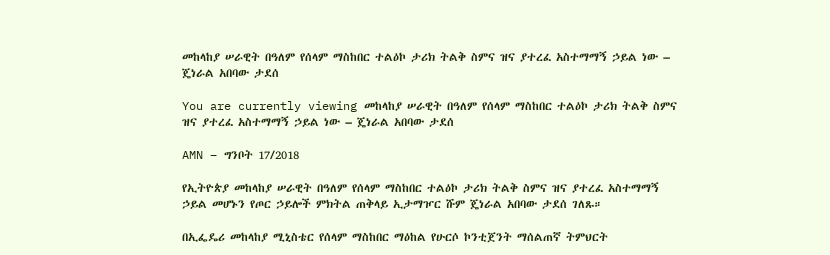መከላከያ ሠራዊት በዓለም የሰላም ማስከበር ተልዕኮ ታሪክ ትልቅ ስምና ዝና ያተረፈ አስተማማኝ ኃይል ነው – ጄነራል አበባው ታደሰ

You are currently viewing መከላከያ ሠራዊት በዓለም የሰላም ማስከበር ተልዕኮ ታሪክ ትልቅ ስምና ዝና ያተረፈ አስተማማኝ ኃይል ነው – ጄነራል አበባው ታደሰ

AMN – ግንቦት 17/2018

የኢትዮጵያ መከላከያ ሠራዊት በዓለም የሰላም ማስከበር ተልዕኮ ታሪክ ትልቅ ስምና ዝና ያተረፈ አስተማማኝ ኃይል መሆኑን የጦር ኃይሎች ምክትል ጠቅላይ ኢታማዦር ሹም ጄነራል አበባው ታደሰ ገለጹ።

በኢፌዴሪ መከላከያ ሚኒስቴር የሰላም ማስከበር ማዕከል የሁርሶ ኮንቲጀንት ማሰልጠኛ ትምህርት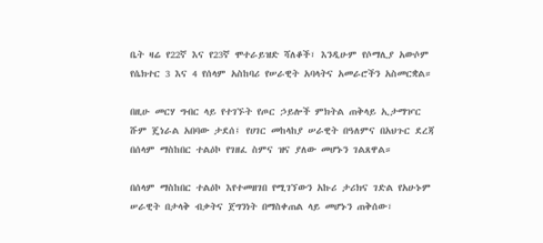ቤት ዛሬ የ22ኛ እና የ23ኛ ሞተራይዝድ ሻለቆች፣ እንዲሁም የሶማሊያ አውሶም የሴክተር 3 እና 4 የሰላም አስከባሪ የሠራዊት አባላትና አመራሮችን አስመርቋል።

በዚሁ መርሃ ግብር ላይ የተገኙት የጦር ኃይሎች ምክትል ጠቅላይ ኢታማዦር ሹም ጄነራል አበባው ታደሰ፤ የሀገር መከላከያ ሠራዊት በዓለምና በአህጉር ደረጃ በሰላም ማስከበር ተልዕኮ የገዘፈ ስምና ዝና ያለው መሆኑን ገልጸዋል።

በሰላም ማስከበር ተልዕኮ እየተመዘገበ የሚገኘውን አኩሪ ታሪክና ገድል የአሁኑም ሠራዊት በታላቅ ብቃትና ጀግንነት በማስቀጠል ላይ መሆኑን ጠቅሰው፣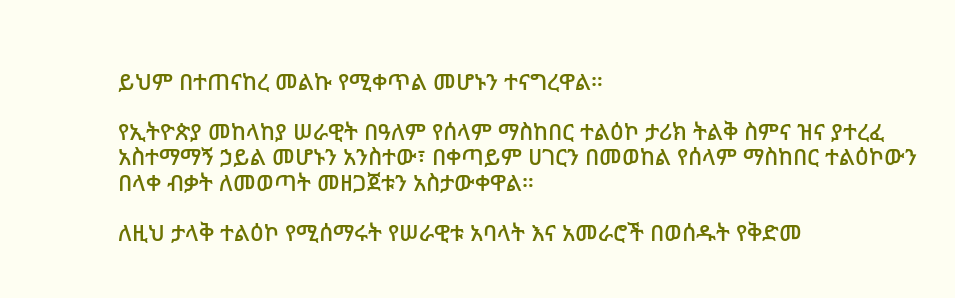ይህም በተጠናከረ መልኩ የሚቀጥል መሆኑን ተናግረዋል።

የኢትዮጵያ መከላከያ ሠራዊት በዓለም የሰላም ማስከበር ተልዕኮ ታሪክ ትልቅ ስምና ዝና ያተረፈ አስተማማኝ ኃይል መሆኑን አንስተው፣ በቀጣይም ሀገርን በመወከል የሰላም ማስከበር ተልዕኮውን በላቀ ብቃት ለመወጣት መዘጋጀቱን አስታውቀዋል።

ለዚህ ታላቅ ተልዕኮ የሚሰማሩት የሠራዊቱ አባላት እና አመራሮች በወሰዱት የቅድመ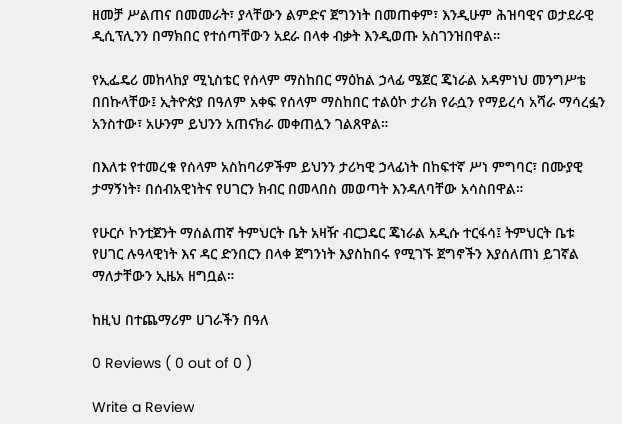ዘመቻ ሥልጠና በመመራት፣ ያላቸውን ልምድና ጀግንነት በመጠቀም፣ እንዲሁም ሕዝባዊና ወታደራዊ ዲሲፕሊንን በማክበር የተሰጣቸውን አደራ በላቀ ብቃት እንዲወጡ አስገንዝበዋል።

የኢፌዴሪ መከላከያ ሚኒስቴር የሰላም ማስከበር ማዕከል ኃላፊ ሜጀር ጄነራል አዳምነህ መንግሥቴ በበኩላቸው፤ ኢትዮጵያ በዓለም አቀፍ የሰላም ማስከበር ተልዕኮ ታሪክ የራሷን የማይረሳ አሻራ ማሳረፏን አንስተው፣ አሁንም ይህንን አጠናክራ መቀጠሏን ገልጸዋል።

በእለቱ የተመረቁ የሰላም አስከባሪዎችም ይህንን ታሪካዊ ኃላፊነት በከፍተኛ ሥነ ምግባር፣ በሙያዊ ታማኝነት፣ በሰብአዊነትና የሀገርን ክብር በመላበስ መወጣት እንዳለባቸው አሳስበዋል።

የሁርሶ ኮንቲጀንት ማሰልጠኛ ትምህርት ቤት አዛዥ ብርጋዴር ጄነራል አዲሱ ተርፋሳ፤ ትምህርት ቤቱ የሀገር ሉዓላዊነት እና ዳር ድንበርን በላቀ ጀግንነት እያስከበሩ የሚገኙ ጀግኖችን እያሰለጠነ ይገኛል ማለታቸውን ኢዜአ ዘግቧል።

ከዚህ በተጨማሪም ሀገራችን በዓለ

0 Reviews ( 0 out of 0 )

Write a Review